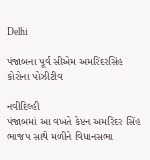Delhi

પંજાબના પૂર્વ સીએમ અમરિંદરસિંહ કોરોના પોઝીટીવ

નવીદિલ્હી
પંજાબમાં આ વખતે કેપ્ટન અમરિંદર સિંહ ભાજપ સાથે મળીને વિધાનસભા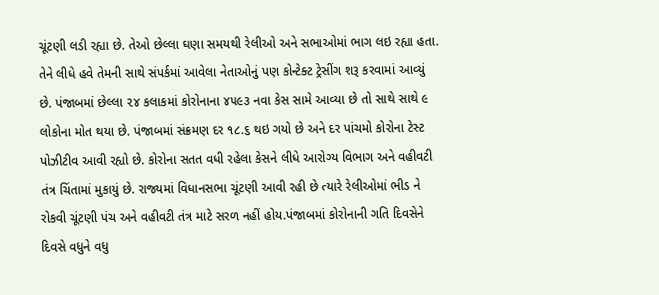ચૂંટણી લડી રહ્યા છે. તેઓ છેલ્લા ઘણા સમયથી રેલીઓ અને સભાઓમાં ભાગ લઇ રહ્યા હતા. તેને લીધે હવે તેમની સાથે સંપર્કમાં આવેલા નેતાઓનું પણ કોન્ટેક્ટ ટ્રેસીંગ શરૂ કરવામાં આવ્યું છે. પંજાબમાં છેલ્લા ૨૪ કલાકમાં કોરોનાના ૪૫૯૩ નવા કેસ સામે આવ્યા છે તો સાથે સાથે ૯ લોકોના મોત થયા છે. પંજાબમાં સંક્રમણ દર ૧૮.૬ થઇ ગયો છે અને દર પાંચમો કોરોના ટેસ્ટ પોઝીટીવ આવી રહ્યો છે. કોરોના સતત વધી રહેલા કેસને લીધે આરોગ્ય વિભાગ અને વહીવટી તંત્ર ચિંતામાં મુકાયું છે. રાજ્યમાં વિધાનસભા ચૂંટણી આવી રહી છે ત્યારે રેલીઓમાં ભીડ ને રોકવી ચૂંટણી પંચ અને વહીવટી તંત્ર માટે સરળ નહીં હોય.પંજાબમાં કોરોનાની ગતિ દિવસેને દિવસે વધુને વધુ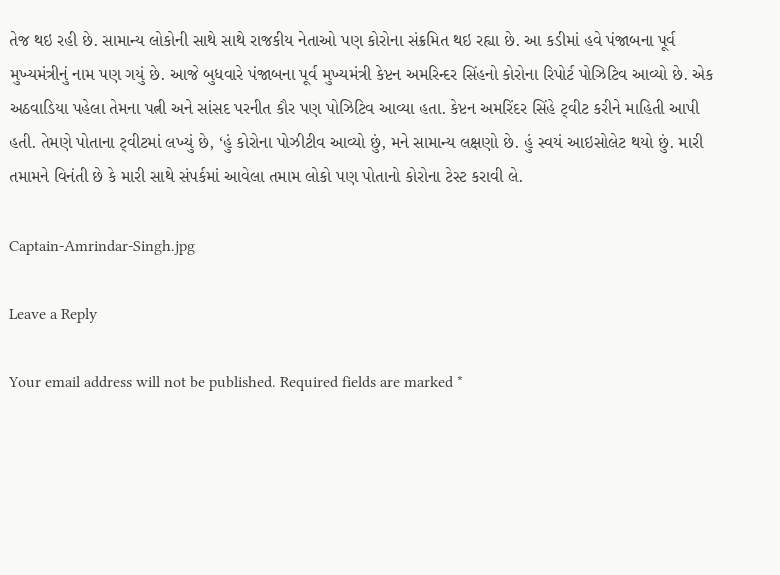તેજ થઇ રહી છે. સામાન્ય લોકોની સાથે સાથે રાજકીય નેતાઓ પણ કોરોના સંક્રમિત થઇ રહ્યા છે. આ કડીમાં હવે પંજાબના પૂર્વ મુખ્યમંત્રીનું નામ પણ ગયું છે. આજે બુધવારે પંજાબના પૂર્વ મુખ્યમંત્રી કેપ્ટન અમરિન્દર સિંહનો કોરોના રિપોર્ટ પોઝિટિવ આવ્યો છે. એક અઠવાડિયા પહેલા તેમના પત્ની અને સાંસદ પરનીત કૌર પણ પોઝિટિવ આવ્યા હતા. કેપ્ટન અમરિંદર સિંહે ટ્‌વીટ કરીને માહિતી આપી હતી. તેમણે પોતાના ટ્‌વીટમાં લખ્યું છે, ‘હું કોરોના પોઝીટીવ આવ્યો છું, મને સામાન્ય લક્ષણો છે. હું સ્વયં આઇસોલેટ થયો છું. મારી તમામને વિનંતી છે કે મારી સાથે સંપર્કમાં આવેલા તમામ લોકો પણ પોતાનો કોરોના ટેસ્ટ કરાવી લે.

Captain-Amrindar-Singh.jpg

Leave a Reply

Your email address will not be published. Required fields are marked *